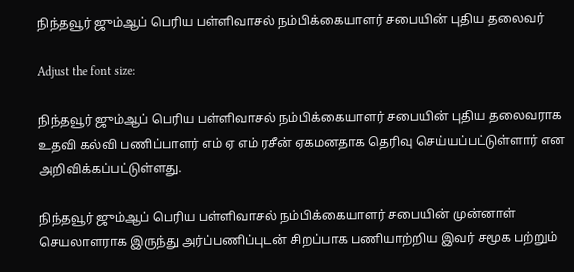நிந்தவூர் ஜும்ஆப் பெரிய பள்ளிவாசல் நம்பிக்கையாளர் சபையின் புதிய தலைவர்

Adjust the font size:

நிந்தவூர் ஜும்ஆப் பெரிய பள்ளிவாசல் நம்பிக்கையாளர் சபையின் புதிய தலைவராக உதவி கல்வி பணிப்பாளர் எம் ஏ எம் ரசீன் ஏகமனதாக தெரிவு செய்யப்பட்டுள்ளார் என அறிவிக்கப்பட்டுள்ளது.

நிந்தவூர் ஜும்ஆப் பெரிய பள்ளிவாசல் நம்பிக்கையாளர் சபையின் முன்னாள் செயலாளராக இருந்து அர்ப்பணிப்புடன் சிறப்பாக பணியாற்றிய இவர் சமூக பற்றும்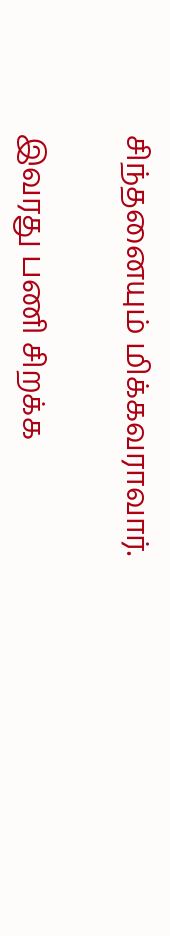சிந்தனையும் மிக்கவராவார்.

இவரது பணி சிறக்க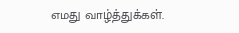எமது வாழ்த்துக்கள்.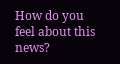How do you feel about this news?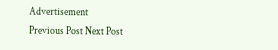Advertisement
Previous Post Next Post